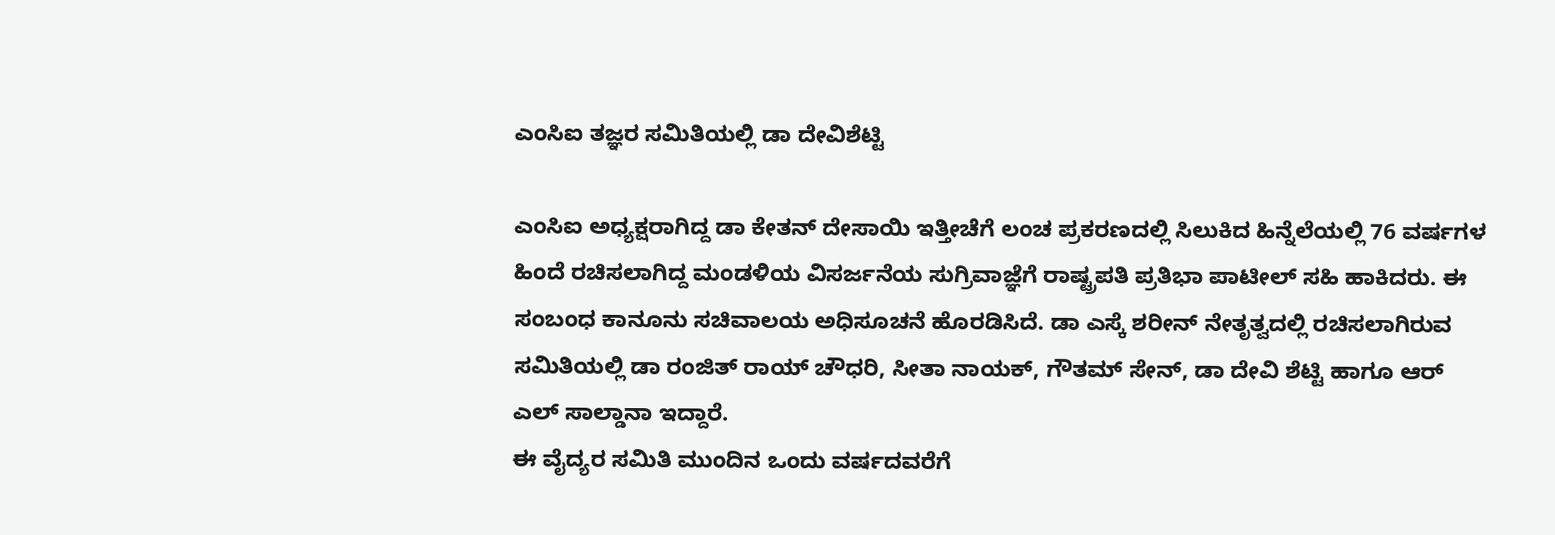ಎಂಸಿಐ ತಜ್ಞರ ಸಮಿತಿಯಲ್ಲಿ ಡಾ ದೇವಿಶೆಟ್ಟಿ

ಎಂಸಿಐ ಅಧ್ಯಕ್ಷರಾಗಿದ್ದ ಡಾ ಕೇತನ್ ದೇಸಾಯಿ ಇತ್ತೀಚೆಗೆ ಲಂಚ ಪ್ರಕರಣದಲ್ಲಿ ಸಿಲುಕಿದ ಹಿನ್ನೆಲೆಯಲ್ಲಿ 76 ವರ್ಷಗಳ ಹಿಂದೆ ರಚಿಸಲಾಗಿದ್ದ ಮಂಡಳಿಯ ವಿಸರ್ಜನೆಯ ಸುಗ್ರಿವಾಜ್ಞೆಗೆ ರಾಷ್ಟ್ರಪತಿ ಪ್ರತಿಭಾ ಪಾಟೀಲ್ ಸಹಿ ಹಾಕಿದರು. ಈ ಸಂಬಂಧ ಕಾನೂನು ಸಚಿವಾಲಯ ಅಧಿಸೂಚನೆ ಹೊರಡಿಸಿದೆ. ಡಾ ಎಸ್ಕೆ ಶರೀನ್ ನೇತೃತ್ವದಲ್ಲಿ ರಚಿಸಲಾಗಿರುವ ಸಮಿತಿಯಲ್ಲಿ ಡಾ ರಂಜಿತ್ ರಾಯ್ ಚೌಧರಿ, ಸೀತಾ ನಾಯಕ್, ಗೌತಮ್ ಸೇನ್, ಡಾ ದೇವಿ ಶೆಟ್ಟಿ ಹಾಗೂ ಆರ್ ಎಲ್ ಸಾಲ್ಡಾನಾ ಇದ್ದಾರೆ.
ಈ ವೈದ್ಯರ ಸಮಿತಿ ಮುಂದಿನ ಒಂದು ವರ್ಷದವರೆಗೆ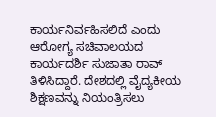ಕಾರ್ಯನಿರ್ವಹಿಸಲಿದೆ ಎಂದು ಆರೋಗ್ಯ ಸಚಿವಾಲಯದ ಕಾರ್ಯದರ್ಶಿ ಸುಜಾತಾ ರಾವ್ ತಿಳಿಸಿದ್ದಾರೆ. ದೇಶದಲ್ಲಿ ವೈದ್ಯಕೀಯ ಶಿಕ್ಷಣವನ್ನು ನಿಯಂತ್ರಿಸಲು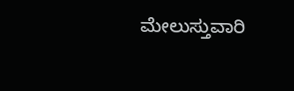ಮೇಲುಸ್ತುವಾರಿ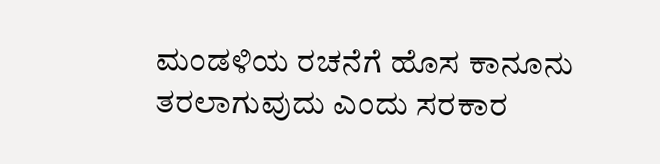ಮಂಡಳಿಯ ರಚನೆಗೆ ಹೊಸ ಕಾನೂನು ತರಲಾಗುವುದು ಎಂದು ಸರಕಾರ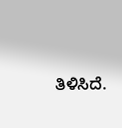ತಿಳಿಸಿದೆ.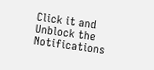Click it and Unblock the Notifications